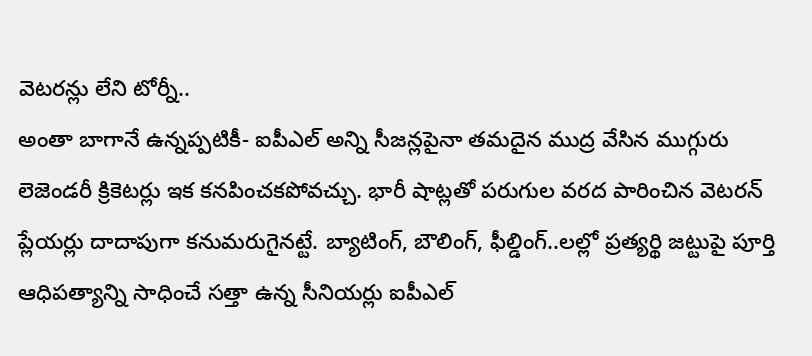వెటరన్లు లేని టోర్నీ..
అంతా బాగానే ఉన్నప్పటికీ- ఐపీఎల్ అన్ని సీజన్లపైనా తమదైన ముద్ర వేసిన ముగ్గురు లెజెండరీ క్రికెటర్లు ఇక కనపించకపోవచ్చు. భారీ షాట్లతో పరుగుల వరద పారించిన వెటరన్ ప్లేయర్లు దాదాపుగా కనుమరుగైనట్టే. బ్యాటింగ్, బౌలింగ్, ఫీల్డింగ్..లల్లో ప్రత్యర్థి జట్టుపై పూర్తి ఆధిపత్యాన్ని సాధించే సత్తా ఉన్న సీనియర్లు ఐపీఎల్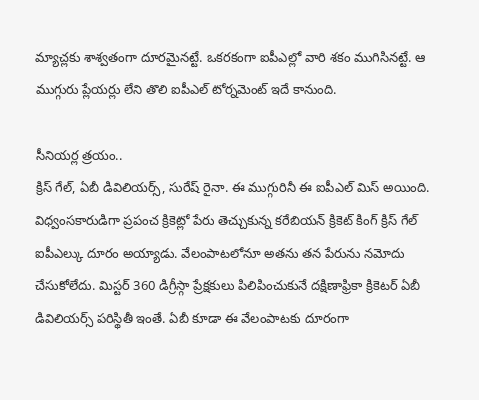మ్యాచ్లకు శాశ్వతంగా దూరమైనట్టే. ఒకరకంగా ఐపీఎల్లో వారి శకం ముగిసినట్టే. ఆ ముగ్గురు ప్లేయర్లు లేని తొలి ఐపీఎల్ టోర్నమెంట్ ఇదే కానుంది.

సీనియర్ల త్రయం..
క్రిస్ గేల్, ఏబీ డివిలియర్స్, సురేష్ రైనా. ఈ ముగ్గురినీ ఈ ఐపీఎల్ మిస్ అయింది. విధ్వంసకారుడిగా ప్రపంచ క్రికెట్లో పేరు తెచ్చుకున్న కరేబియన్ క్రికెట్ కింగ్ క్రిస్ గేల్ ఐపీఎల్కు దూరం అయ్యాడు. వేలంపాటలోనూ అతను తన పేరును నమోదు చేసుకోలేదు. మిస్టర్ 360 డిగ్రీస్గా ప్రేక్షకులు పిలిపించుకునే దక్షిణాఫ్రికా క్రికెటర్ ఏబీ డివిలియర్స్ పరిస్థితీ ఇంతే. ఏబీ కూడా ఈ వేలంపాటకు దూరంగా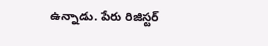ఉన్నాడు. పేరు రిజిస్టర్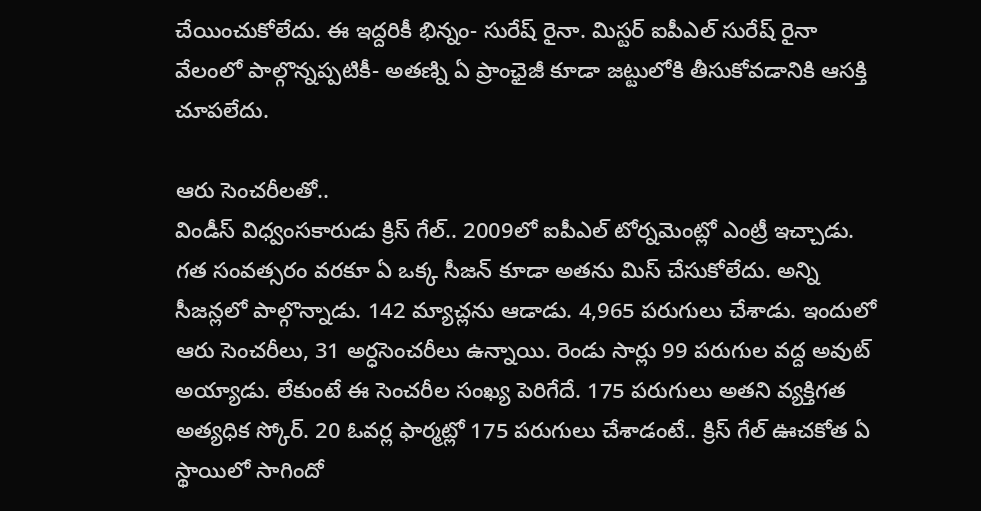చేయించుకోలేదు. ఈ ఇద్దరికీ భిన్నం- సురేష్ రైనా. మిస్టర్ ఐపీఎల్ సురేష్ రైనా వేలంలో పాల్గొన్నప్పటికీ- అతణ్ని ఏ ప్రాంఛైజీ కూడా జట్టులోకి తీసుకోవడానికి ఆసక్తి చూపలేదు.

ఆరు సెంచరీలతో..
విండీస్ విధ్వంసకారుడు క్రిస్ గేల్.. 2009లో ఐపీఎల్ టోర్నమెంట్లో ఎంట్రీ ఇచ్చాడు. గత సంవత్సరం వరకూ ఏ ఒక్క సీజన్ కూడా అతను మిస్ చేసుకోలేదు. అన్ని సీజన్లలో పాల్గొన్నాడు. 142 మ్యాచ్లను ఆడాడు. 4,965 పరుగులు చేశాడు. ఇందులో ఆరు సెంచరీలు, 31 అర్ధసెంచరీలు ఉన్నాయి. రెండు సార్లు 99 పరుగుల వద్ద అవుట్ అయ్యాడు. లేకుంటే ఈ సెంచరీల సంఖ్య పెరిగేదే. 175 పరుగులు అతని వ్యక్తిగత అత్యధిక స్కోర్. 20 ఓవర్ల ఫార్మట్లో 175 పరుగులు చేశాడంటే.. క్రిస్ గేల్ ఊచకోత ఏ స్థాయిలో సాగిందో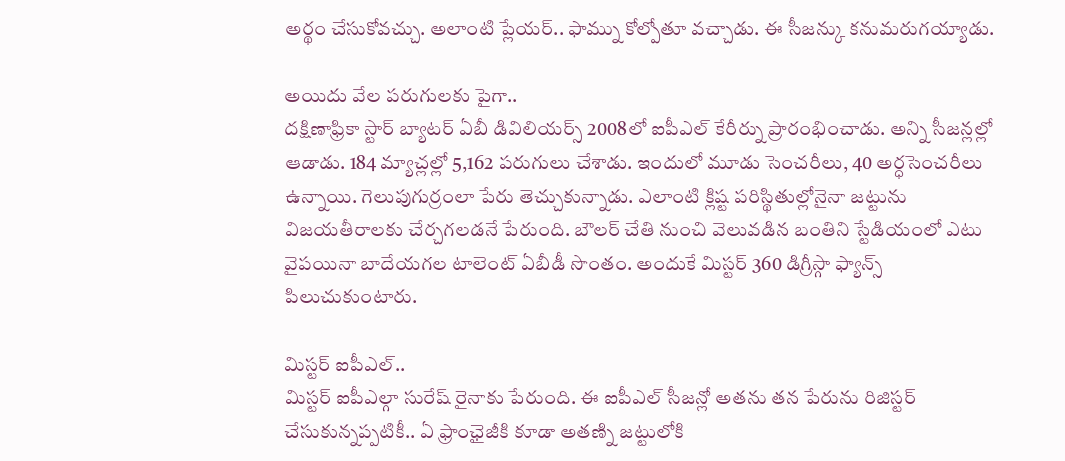అర్థం చేసుకోవచ్చు. అలాంటి ప్లేయర్.. ఫామ్ను కోల్పోతూ వచ్చాడు. ఈ సీజన్కు కనుమరుగయ్యాడు.

అయిదు వేల పరుగులకు పైగా..
దక్షిణాఫ్రికా స్టార్ బ్యాటర్ ఏబీ డివిలియర్స్ 2008లో ఐపీఎల్ కేరీర్ను ప్రారంభించాడు. అన్ని సీజన్లల్లో ఆడాడు. 184 మ్యాచ్లల్లో 5,162 పరుగులు చేశాడు. ఇందులో మూడు సెంచరీలు, 40 అర్ధసెంచరీలు ఉన్నాయి. గెలుపుగుర్రంలా పేరు తెచ్చుకున్నాడు. ఎలాంటి క్లిష్ట పరిస్థితుల్లోనైనా జట్టును విజయతీరాలకు చేర్చగలడనే పేరుంది. బౌలర్ చేతి నుంచి వెలువడిన బంతిని స్టేడియంలో ఎటు వైపయినా బాదేయగల టాలెంట్ ఏబీడీ సొంతం. అందుకే మిస్టర్ 360 డిగ్రీస్గా ఫ్యాన్స్ పిలుచుకుంటారు.

మిస్టర్ ఐపీఎల్..
మిస్టర్ ఐపీఎల్గా సురేష్ రైనాకు పేరుంది. ఈ ఐపీఎల్ సీజన్లో అతను తన పేరును రిజిస్టర్ చేసుకున్నప్పటికీ.. ఏ ఫ్రాంఛైజీకి కూడా అతణ్ని జట్టులోకి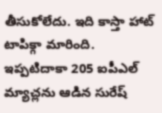తీసుకోలేదు. ఇది కాస్తా హాట్ టాపిక్గా మారింది. ఇప్పటిదాకా 205 ఐపీఎల్ మ్యాచ్లను ఆడిన సురేష్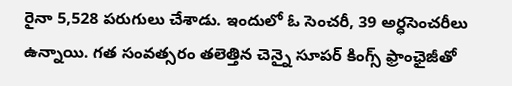రైనా 5,528 పరుగులు చేశాడు. ఇందులో ఓ సెంచరీ, 39 అర్ధసెంచరీలు ఉన్నాయి. గత సంవత్సరం తలెత్తిన చెన్నై సూపర్ కింగ్స్ ఫ్రాంఛైజీతో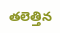తలెత్తిన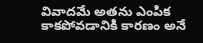వివాదమే అతను ఎంపిక కాకపోవడానికి కారణం అనే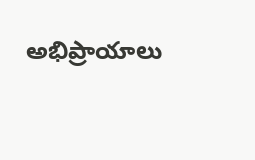అభిప్రాయాలు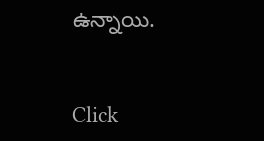ఉన్నాయి.


Click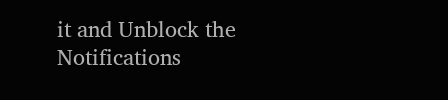it and Unblock the Notifications